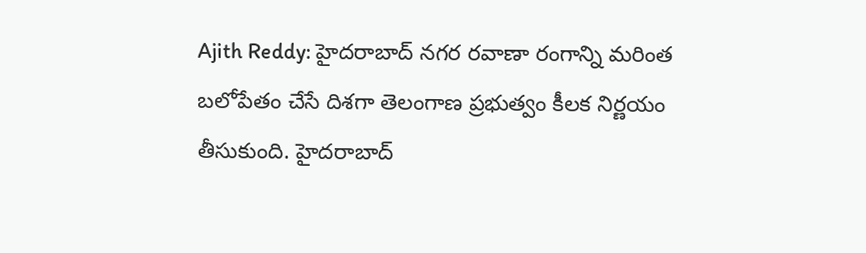Ajith Reddy: హైదరాబాద్ నగర రవాణా రంగాన్ని మరింత బలోపేతం చేసే దిశగా తెలంగాణ ప్రభుత్వం కీలక నిర్ణయం తీసుకుంది. హైదరాబాద్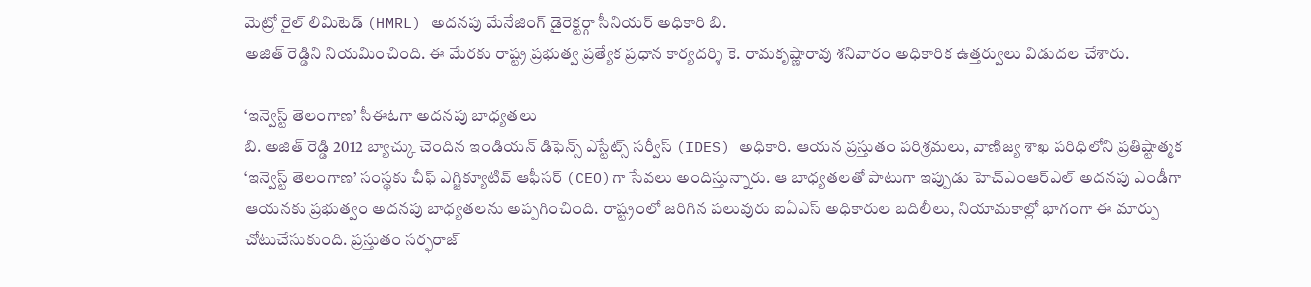మెట్రో రైల్ లిమిటెడ్ (HMRL) అదనపు మేనేజింగ్ డైరెక్టర్గా సీనియర్ అధికారి బి.
అజిత్ రెడ్డిని నియమించింది. ఈ మేరకు రాష్ట్ర ప్రభుత్వ ప్రత్యేక ప్రధాన కార్యదర్శి కె. రామకృష్ణారావు శనివారం అధికారిక ఉత్తర్వులు విడుదల చేశారు.

‘ఇన్వెస్ట్ తెలంగాణ’ సీఈఓగా అదనపు బాధ్యతలు
బి. అజిత్ రెడ్డి 2012 బ్యాచ్కు చెందిన ఇండియన్ డిఫెన్స్ ఎస్టేట్స్ సర్వీస్ (IDES) అధికారి. ఆయన ప్రస్తుతం పరిశ్రమలు, వాణిజ్య శాఖ పరిధిలోని ప్రతిష్టాత్మక ‘ఇన్వెస్ట్ తెలంగాణ’ సంస్థకు చీఫ్ ఎగ్జిక్యూటివ్ ఆఫీసర్ (CEO)గా సేవలు అందిస్తున్నారు. ఆ బాధ్యతలతో పాటుగా ఇప్పుడు హెచ్ఎంఆర్ఎల్ అదనపు ఎండీగా ఆయనకు ప్రభుత్వం అదనపు బాధ్యతలను అప్పగించింది. రాష్ట్రంలో జరిగిన పలువురు ఐఏఎస్ అధికారుల బదిలీలు, నియామకాల్లో భాగంగా ఈ మార్పు చోటుచేసుకుంది. ప్రస్తుతం సర్ఫరాజ్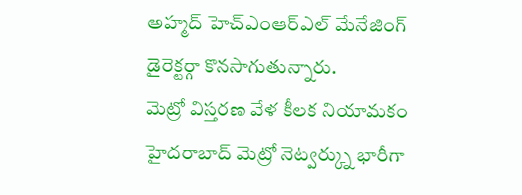అహ్మద్ హెచ్ఎంఆర్ఎల్ మేనేజింగ్ డైరెక్టర్గా కొనసాగుతున్నారు.
మెట్రో విస్తరణ వేళ కీలక నియామకం
హైదరాబాద్ మెట్రో నెట్వర్క్ను భారీగా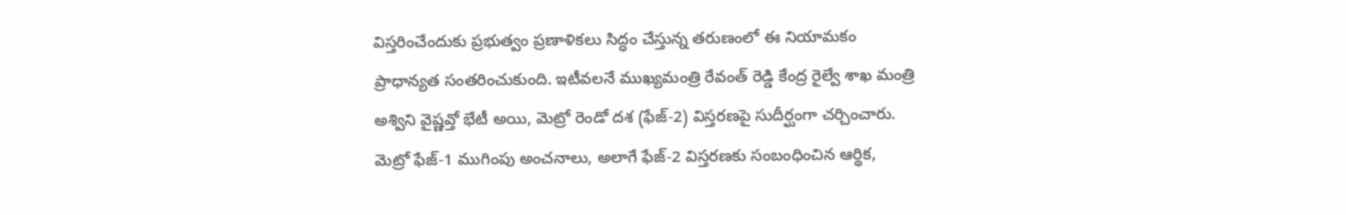విస్తరించేందుకు ప్రభుత్వం ప్రణాళికలు సిద్ధం చేస్తున్న తరుణంలో ఈ నియామకం ప్రాధాన్యత సంతరించుకుంది. ఇటీవలనే ముఖ్యమంత్రి రేవంత్ రెడ్డి కేంద్ర రైల్వే శాఖ మంత్రి అశ్విని వైష్ణవ్తో భేటీ అయి, మెట్రో రెండో దశ (ఫేజ్-2) విస్తరణపై సుదీర్ఘంగా చర్చించారు.
మెట్రో ఫేజ్-1 ముగింపు అంచనాలు, అలాగే ఫేజ్-2 విస్తరణకు సంబంధించిన ఆర్థిక,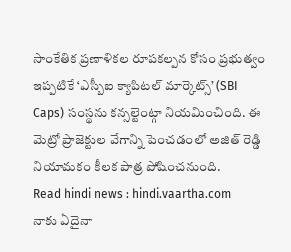సాంకేతిక ప్రణాళికల రూపకల్పన కోసం ప్రభుత్వం ఇప్పటికే ‘ఎస్బీఐ క్యాపిటల్ మార్కెట్స్’ (SBI Caps) సంస్థను కన్సల్టెంట్గా నియమించింది. ఈ మెట్రో ప్రాజెక్టుల వేగాన్ని పెంచడంలో అజిత్ రెడ్డి నియామకం కీలక పాత్ర పోషించనుంది.
Read hindi news : hindi.vaartha.com
నాకు ఏదైనా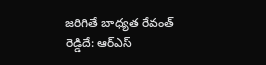జరిగితే బాధ్యత రేవంత్ రెడ్డిదే: ఆర్ఎస్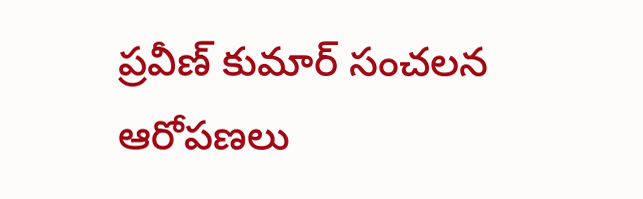ప్రవీణ్ కుమార్ సంచలన ఆరోపణలు